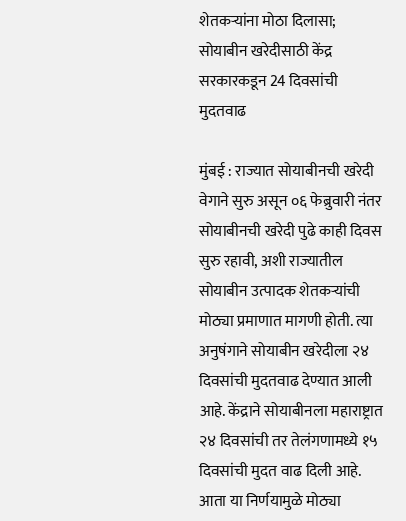शेतकऱ्यांना मोठा दिलासा; सोयाबीन खरेदीसाठी केंद्र सरकारकडून 24 दिवसांची मुदतवाढ

मुंबई : राज्यात सोयाबीनची खरेदी वेगाने सुरु असून ०६ फेब्रुवारी नंतर सोयाबीनची खरेदी पुढे काही दिवस सुरु रहावी, अशी राज्यातील सोयाबीन उत्पादक शेतकऱ्यांची मोठ्या प्रमाणात मागणी होती. त्या अनुषंगाने सोयाबीन खरेदीला २४ दिवसांची मुदतवाढ देण्यात आली आहे. केंद्राने सोयाबीनला महाराष्ट्रात २४ दिवसांची तर तेलंगणामध्ये १५ दिवसांची मुदत वाढ दिली आहे. आता या निर्णयामुळे मोठ्या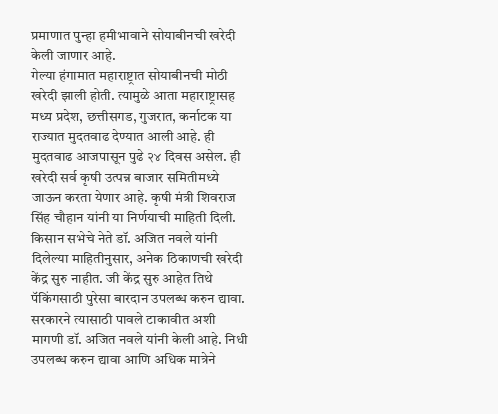प्रमाणात पुन्हा हमीभावाने सोयाबीनची खरेदी केली जाणार आहे.
गेल्या हंगामात महाराष्ट्रात सोयाबीनची मोठी खरेदी झाली होती. त्यामुळे आता महाराष्ट्रासह मध्य प्रदेश, छत्तीसगड, गुजरात, कर्नाटक या राज्यात मुदतवाढ देण्यात आली आहे. ही मुदतवाढ आजपासून पुढे २४ दिवस असेल. ही खरेदी सर्व कृषी उत्पन्न बाजार समितीमध्ये जाऊन करता येणार आहे. कृषी मंत्री शिवराज सिंह चौहान यांनी या निर्णयाची माहिती दिली.
किसान सभेचे नेते डॉ. अजित नवले यांनी दिलेल्या माहितीनुसार, अनेक ठिकाणची खरेदी केंद्र सुरु नाहीत. जी केंद्र सुरु आहेत तिथे पॅकिंगसाठी पुरेसा बारदान उपलब्ध करुन द्यावा. सरकारने त्यासाठी पावले टाकावीत अशी मागणी डॉ. अजित नवले यांनी केली आहे. निधी उपलब्ध करुन द्यावा आणि अधिक मात्रेने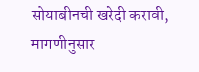सोयाबीनची खरेदी करावी, मागणीनुसार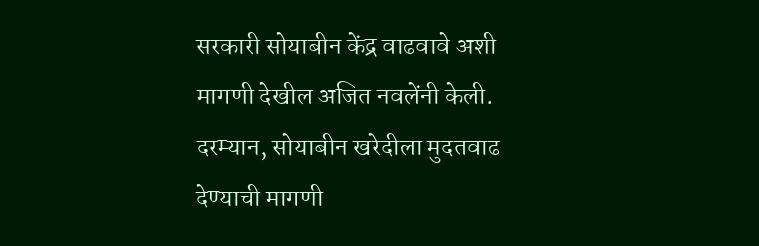सरकारी सोयाबीन केंद्र वाढवावे अशी मागणी देखील अजित नवलेंनी केली.
दरम्यान, सोयाबीन खरेदीला मुदतवाढ देण्याची मागणी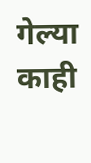गेल्या काही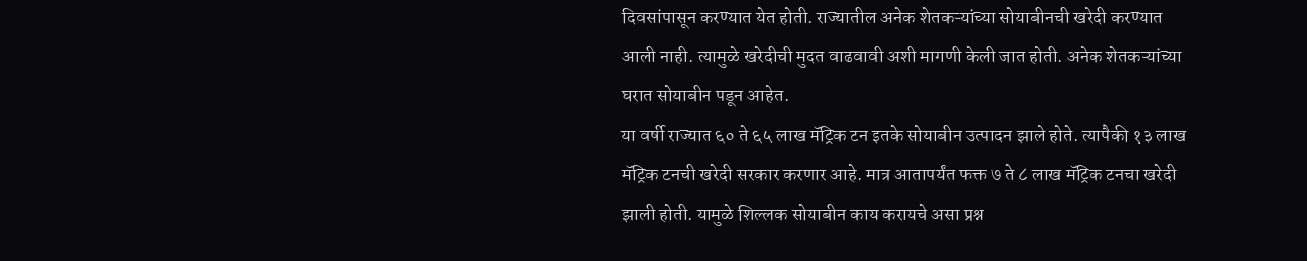दिवसांपासून करण्यात येत होती. राज्यातील अनेक शेतकऱ्यांच्या सोयाबीनची खरेदी करण्यात आली नाही. त्यामुळे खरेदीची मुदत वाढवावी अशी मागणी केली जात होती. अनेक शेतकऱ्यांच्या घरात सोयाबीन पडून आहेत.
या वर्षी राज्यात ६० ते ६५ लाख मॅट्रिक टन इतके सोयाबीन उत्पादन झाले होते. त्यापैकी १३ लाख मॅट्रिक टनची खरेदी सरकार करणार आहे. मात्र आतापर्यंत फक्त ७ ते ८ लाख मॅट्रिक टनचा खरेदी झाली होती. यामुळे शिल्लक सोयाबीन काय करायचे असा प्रश्न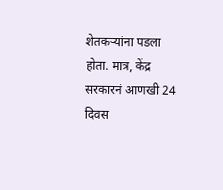शेतकऱ्यांना पडला होता. मात्र, केंद्र सरकारनं आणखी 24 दिवस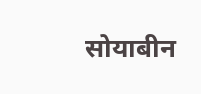सोयाबीन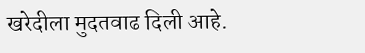खरेदीला मुदतवाढ दिली आहे.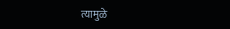त्यामुळे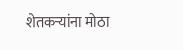शेतकऱ्यांना मोठा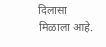दिलासा मिळाला आहे.